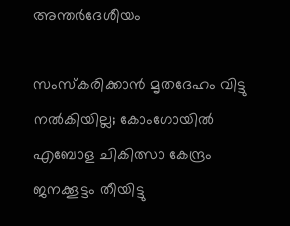അന്തർദേശീയം

സംസ്‌കരിക്കാന്‍ മൃതദേഹം വിട്ടു നല്‍കിയില്ല; കോംഗോയില്‍ എബോള ചികിത്സാ കേന്ദ്രം ജനക്കൂട്ടം തീയിട്ടു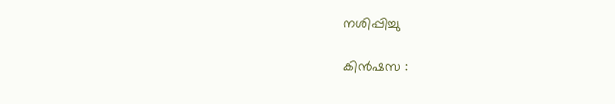നശിപ്പിച്ചു

കിന്‍ഷസ :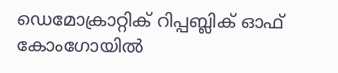ഡെമോക്രാറ്റിക് റിപ്പബ്ലിക് ഓഫ് കോംഗോയില്‍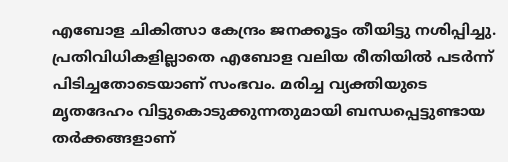എബോള ചികിത്സാ കേന്ദ്രം ജനക്കൂട്ടം തീയിട്ടു നശിപ്പിച്ചു. പ്രതിവിധികളില്ലാതെ എബോള വലിയ രീതിയില്‍ പടര്‍ന്ന് പിടിച്ചതോടെയാണ് സംഭവം. മരിച്ച വ്യക്തിയുടെ മൃതദേഹം വിട്ടുകൊടുക്കുന്നതുമായി ബന്ധപ്പെട്ടുണ്ടായ തര്‍ക്കങ്ങളാണ്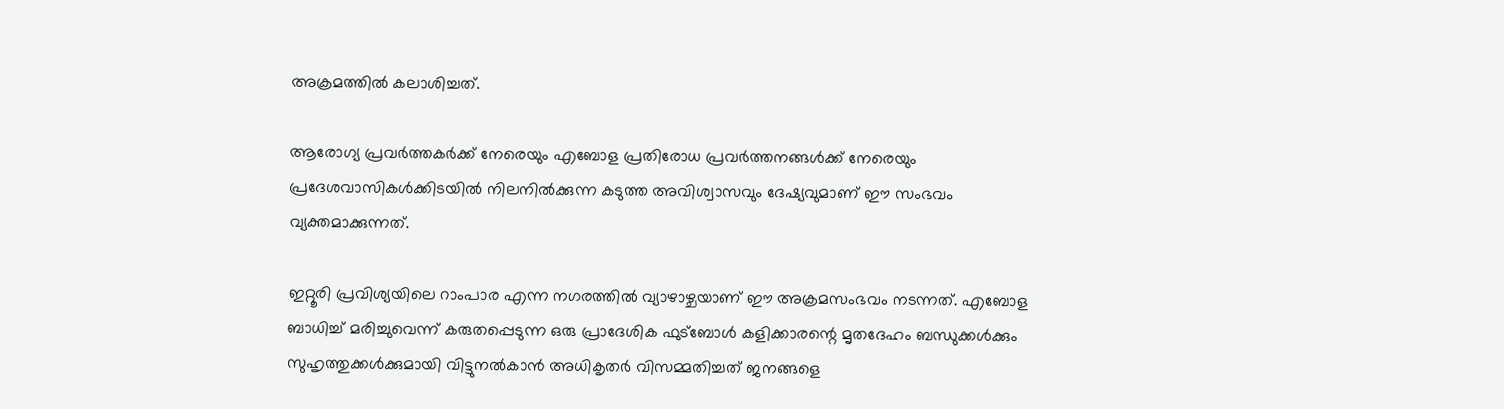അക്രമത്തില്‍ കലാശിച്ചത്.

ആരോഗ്യ പ്രവര്‍ത്തകര്‍ക്ക് നേരെയും എബോള പ്രതിരോധ പ്രവര്‍ത്തനങ്ങള്‍ക്ക് നേരെയും പ്രദേശവാസികള്‍ക്കിടയില്‍ നിലനില്‍ക്കുന്ന കടുത്ത അവിശ്വാസവും ദേഷ്യവുമാണ് ഈ സംഭവം വ്യക്തമാക്കുന്നത്.

ഇറ്റൂരി പ്രവിശ്യയിലെ റാംപാര എന്ന നഗരത്തില്‍ വ്യാഴാഴ്ചയാണ് ഈ അക്രമസംഭവം നടന്നത്. എബോള ബാധിച്ച് മരിച്ചുവെന്ന് കരുതപ്പെടുന്ന ഒരു പ്രാദേശിക ഫുട്‌ബോള്‍ കളിക്കാരന്റെ മൃതദേഹം ബന്ധുക്കള്‍ക്കും സുഹൃത്തുക്കള്‍ക്കുമായി വിട്ടുനല്‍കാന്‍ അധികൃതര്‍ വിസമ്മതിച്ചത് ജനങ്ങളെ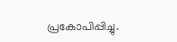പ്രകോപിപ്പിച്ചു.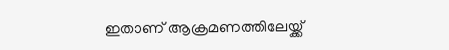ഇതാണ് ആക്രമണത്തിലേയ്ക്ക്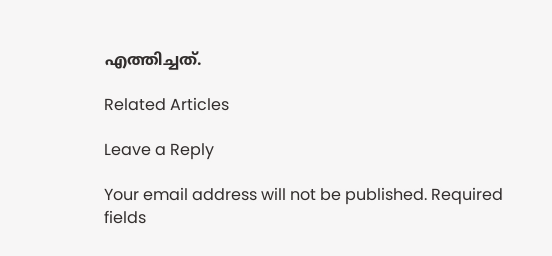എത്തിച്ചത്.

Related Articles

Leave a Reply

Your email address will not be published. Required fields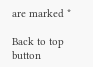are marked *

Back to top button